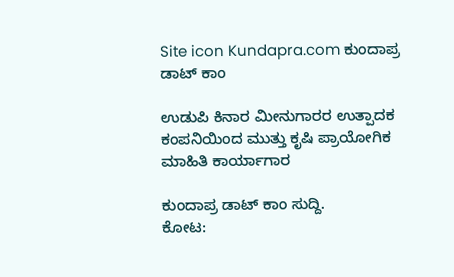Site icon Kundapra.com ಕುಂದಾಪ್ರ ಡಾಟ್ ಕಾಂ

ಉಡುಪಿ ಕಿನಾರ ಮೀನುಗಾರರ ಉತ್ಪಾದಕ ಕಂಪನಿಯಿಂದ ಮುತ್ತು ಕೃಷಿ ಪ್ರಾಯೋಗಿಕ ಮಾಹಿತಿ ಕಾರ್ಯಾಗಾರ

ಕುಂದಾಪ್ರ ಡಾಟ್‌ ಕಾಂ ಸುದ್ದಿ.
ಕೋಟ: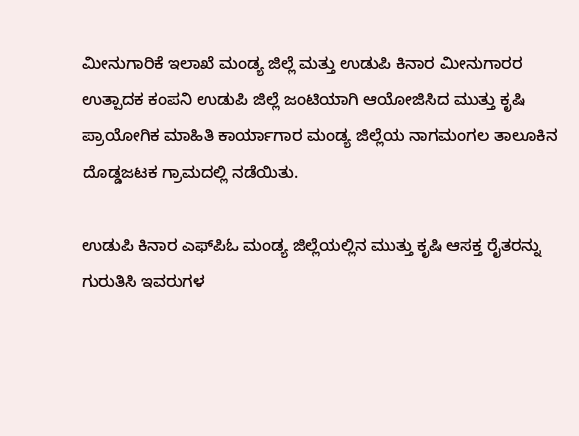ಮೀನುಗಾರಿಕೆ ಇಲಾಖೆ ಮಂಡ್ಯ ಜಿಲ್ಲೆ ಮತ್ತು ಉಡುಪಿ ಕಿನಾರ ಮೀನುಗಾರರ ಉತ್ಪಾದಕ ಕಂಪನಿ ಉಡುಪಿ ಜಿಲ್ಲೆ ಜಂಟಿಯಾಗಿ ಆಯೋಜಿಸಿದ ಮುತ್ತು ಕೃಷಿ ಪ್ರಾಯೋಗಿಕ ಮಾಹಿತಿ ಕಾರ್ಯಾಗಾರ ಮಂಡ್ಯ ಜಿಲ್ಲೆಯ ನಾಗಮಂಗಲ ತಾಲೂಕಿನ ದೊಡ್ಡಜಟಕ ಗ್ರಾಮದಲ್ಲಿ ನಡೆಯಿತು.

ಉಡುಪಿ ಕಿನಾರ ಎಫ್‌ಪಿಓ ಮಂಡ್ಯ ಜಿಲ್ಲೆಯಲ್ಲಿನ ಮುತ್ತು ಕೃಷಿ ಆಸಕ್ತ ರೈತರನ್ನು ಗುರುತಿಸಿ ಇವರುಗಳ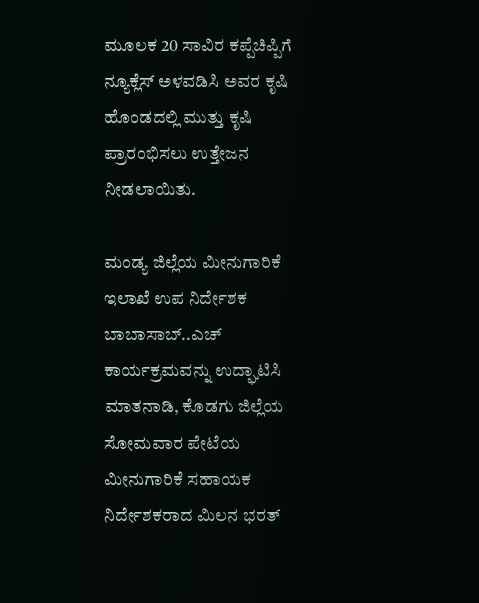ಮೂಲಕ 20 ಸಾವಿರ ಕಪ್ಪೆಚಿಪ್ಪಿಗೆ ನ್ಯೂಕ್ಲೆಸ್ ಅಳವಡಿಸಿ ಅವರ ಕೃಷಿ ಹೊಂಡದಲ್ಲಿ ಮುತ್ತು ಕೃಷಿ ಪ್ರಾರಂಭಿಸಲು ಉತ್ತೇಜನ ನೀಡಲಾಯಿತು.

ಮಂಡ್ಯ ಜಿಲ್ಲೆಯ ಮೀನುಗಾರಿಕೆ ಇಲಾಖೆ ಉಪ ನಿರ್ದೇಶಕ ಬಾಬಾಸಾಬ್..ಎಚ್  ಕಾರ್ಯಕ್ರಮವನ್ನು ಉದ್ಘಾಟಿಸಿ ಮಾತನಾಡಿ, ಕೊಡಗು ಜಿಲ್ಲೆಯ ಸೋಮವಾರ ಪೇಟೆಯ ಮೀನುಗಾರಿಕೆ ಸಹಾಯಕ ನಿರ್ದೇಶಕರಾದ ಮಿಲನ ಭರತ್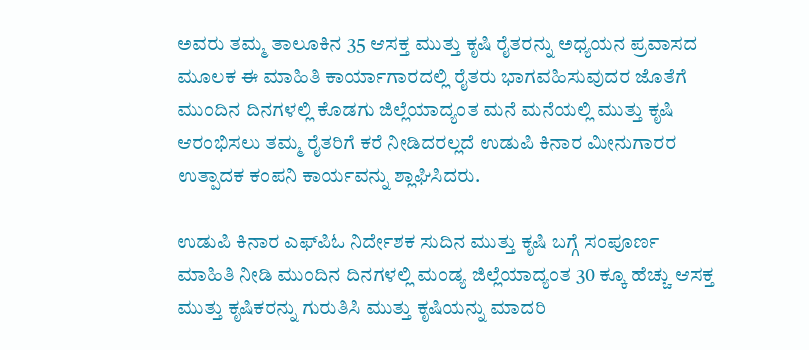ಅವರು ತಮ್ಮ ತಾಲೂಕಿನ 35 ಆಸಕ್ತ ಮುತ್ತು ಕೃಷಿ ರೈತರನ್ನು ಅಧ್ಯಯನ ಪ್ರವಾಸದ ಮೂಲಕ ಈ ಮಾಹಿತಿ ಕಾರ್ಯಾಗಾರದಲ್ಲಿ ರೈತರು ಭಾಗವಹಿಸುವುದರ ಜೊತೆಗೆ ಮುಂದಿನ ದಿನಗಳಲ್ಲಿ ಕೊಡಗು ಜಿಲ್ಲೆಯಾದ್ಯಂತ ಮನೆ ಮನೆಯಲ್ಲಿ ಮುತ್ತು ಕೃಷಿ ಆರಂಭಿಸಲು ತಮ್ಮ ರೈತರಿಗೆ ಕರೆ ನೀಡಿದರಲ್ಲದೆ ಉಡುಪಿ ಕಿನಾರ ಮೀನುಗಾರರ ಉತ್ಪಾದಕ ಕಂಪನಿ ಕಾರ್ಯವನ್ನು ಶ್ಲಾಘಿಸಿದರು.

ಉಡುಪಿ ಕಿನಾರ ಎಫ್‌ಪಿಓ ನಿರ್ದೇಶಕ ಸುದಿನ ಮುತ್ತು ಕೃಷಿ ಬಗ್ಗೆ ಸಂಪೂರ್ಣ ಮಾಹಿತಿ ನೀಡಿ ಮುಂದಿನ ದಿನಗಳಲ್ಲಿ ಮಂಡ್ಯ ಜಿಲ್ಲೆಯಾದ್ಯಂತ 30 ಕ್ಕೂ ಹೆಚ್ಚು ಆಸಕ್ತ ಮುತ್ತು ಕೃಷಿಕರನ್ನು ಗುರುತಿಸಿ ಮುತ್ತು ಕೃಷಿಯನ್ನು ಮಾದರಿ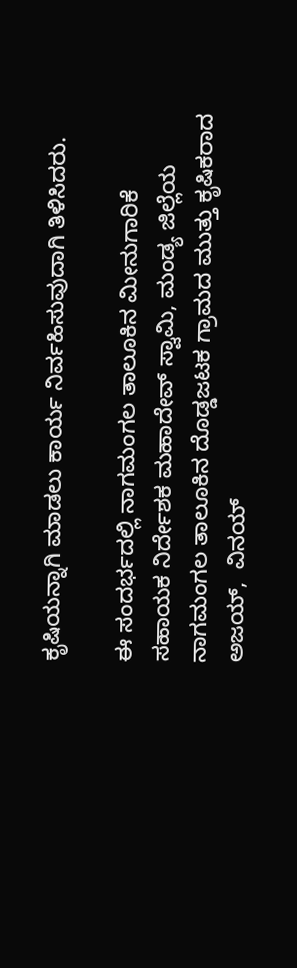ಕೃಷಿಯನ್ನಾಗಿ ಮಾಡಲು ಕಾರ್ಯ ನಿರ್ವಹಿಸುವುದಾಗಿ ತಿಳಿಸಿದರು.

ಈ ಸಂದರ್ಭದಲ್ಲಿ ನಾಗಮಂಗಲ ತಾಲೂಕಿನ ಮೀನುಗಾರಿಕೆ ಸಹಾಯಕ ನಿರ್ದೇಶಕ ಮಹಾದೇವ್ ಸ್ವಾಮಿ, ಮಂಡ್ಯ ಜಿಲ್ಲೆಯ ನಾಗಮಂಗಲ ತಾಲೂಕಿನ ದೊಡ್ಡಜಟಕ ಗ್ರಾಮದ ಮುತ್ತು ಕೃಷಿಕರಾದ  ಅಜಯ್,  ವಿನಯ್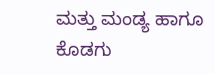ಮತ್ತು ಮಂಡ್ಯ ಹಾಗೂ ಕೊಡಗು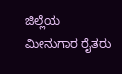ಜಿಲ್ಲೆಯ ಮೀನುಗಾರ ರೈತರು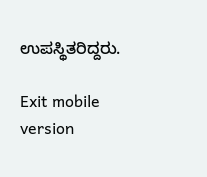ಉಪಸ್ಥಿತರಿದ್ದರು.

Exit mobile version